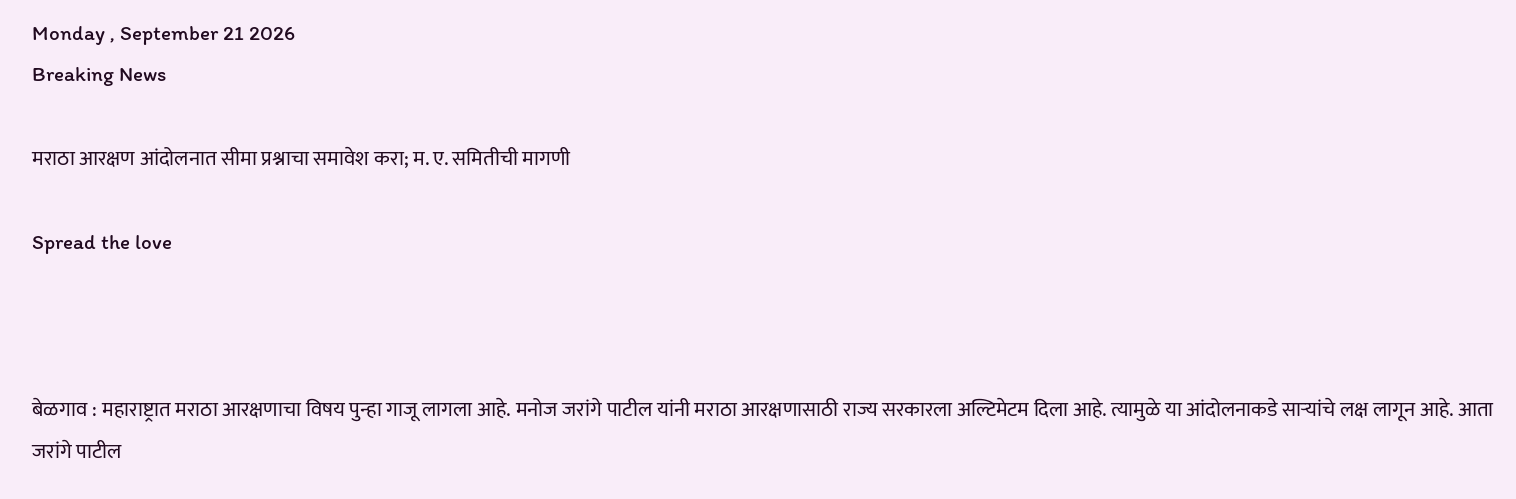Monday , September 21 2026
Breaking News

मराठा आरक्षण आंदोलनात सीमा प्रश्नाचा समावेश करा; म. ए. समितीची मागणी

Spread the love



बेळगाव : महाराष्ट्रात मराठा आरक्षणाचा विषय पुन्हा गाजू लागला आहे. मनोज जरांगे पाटील यांनी मराठा आरक्षणासाठी राज्य सरकारला अल्टिमेटम दिला आहे. त्यामुळे या आंदोलनाकडे साऱ्यांचे लक्ष लागून आहे. आता जरांगे पाटील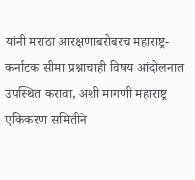यांनी मराठा आरक्षणाबरोबरच महाराष्ट्र-कर्नाटक सीमा प्रश्नाचाही विषय आंदोलनात उपस्थित करावा, अशी मागणी महाराष्ट्र एकिकरण समितीने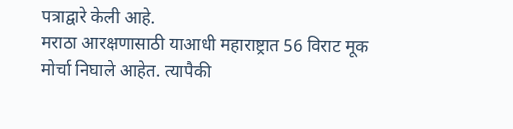पत्राद्वारे केली आहे.
मराठा आरक्षणासाठी याआधी महाराष्ट्रात 56 विराट मूक मोर्चा निघाले आहेत. त्यापैकी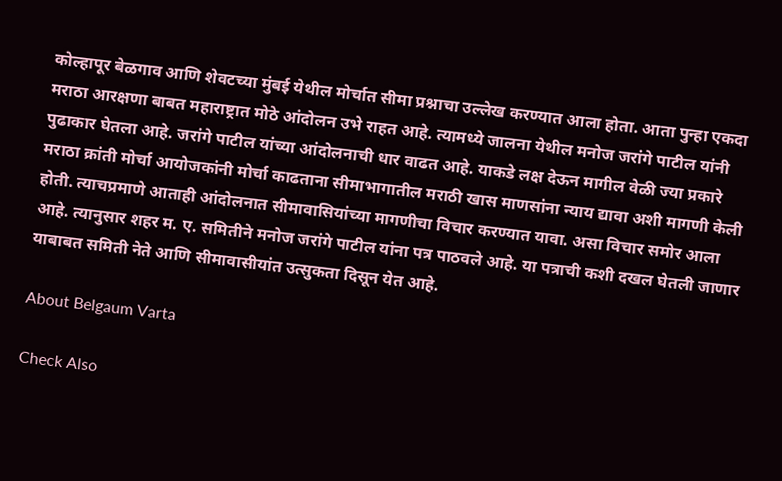कोल्हापूर बेळगाव आणि शेवटच्या मुंबई येथील मोर्चात सीमा प्रश्नाचा उल्लेख करण्यात आला होता. आता पुन्हा एकदा मराठा आरक्षणा बाबत महाराष्ट्रात मोठे आंदोलन उभे राहत आहे. त्यामध्ये जालना येथील मनोज जरांगे पाटील यांनी पुढाकार घेतला आहे. जरांगे पाटील यांच्या आंदोलनाची धार वाढत आहे. याकडे लक्ष देऊन मागील वेळी ज्या प्रकारे मराठा क्रांती मोर्चा आयोजकांनी मोर्चा काढताना सीमाभागातील मराठी खास माणसांना न्याय द्यावा अशी मागणी केली होती. त्याचप्रमाणे आताही आंदोलनात सीमावासियांच्या मागणीचा विचार करण्यात यावा. असा विचार समोर आला आहे. त्यानुसार शहर म. ए. समितीने मनोज जरांगे पाटील यांना पत्र पाठवले आहे. या पत्राची कशी दखल घेतली जाणार याबाबत समिती नेते आणि सीमावासीयांत उत्सुकता दिसून येत आहे.

About Belgaum Varta

Check Also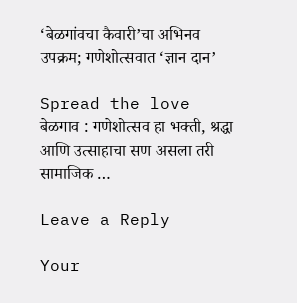‘बेळगांवचा कैवारी’चा अभिनव उपक्रम; गणेशोत्सवात ‘ज्ञान दान’

Spread the love  बेळगाव : गणेशोत्सव हा भक्ती, श्रद्धा आणि उत्साहाचा सण असला तरी सामाजिक …

Leave a Reply

Your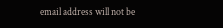email address will not be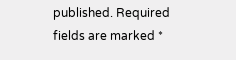published. Required fields are marked *